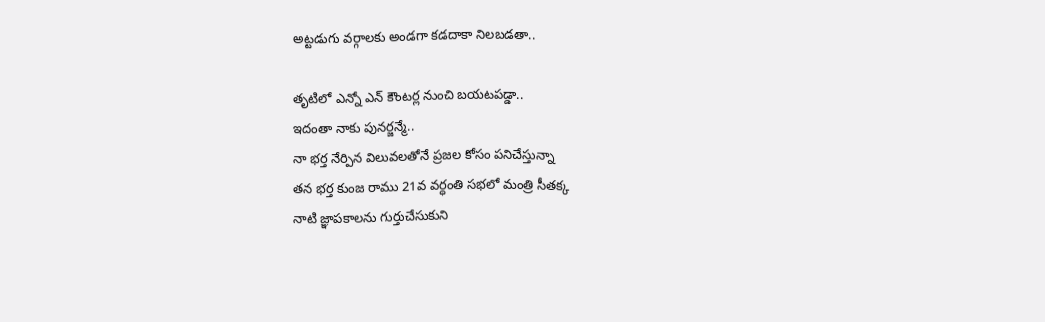అట్టడుగు వర్గాలకు అండగా కడదాకా నిలబడతా..

తృటిలో ఎన్నో ఎన్ కౌంటర్ల నుంచి బయటపడ్డా..
ఇదంతా నాకు పునర్జన్మే..
నా భర్త నేర్పిన విలువలతోనే ప్రజల కోసం పనిచేస్తున్నా
తన భర్త కుంజ రాము 21వ వర్ధంతి సభలో మంత్రి సీతక్క
నాటి జ్ఞాపకాలను గుర్తుచేసుకుని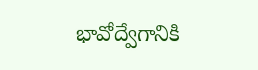భావోద్వేగానికి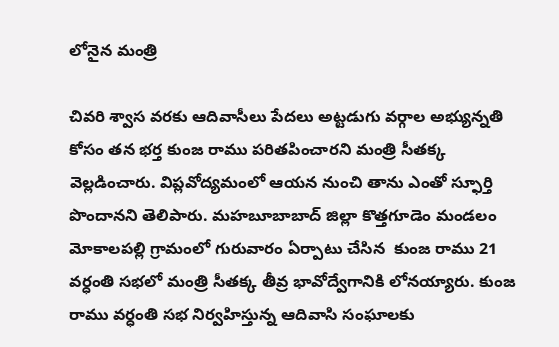లోనైన మంత్రి

చివరి శ్వాస వరకు ఆదివాసీలు పేదలు అట్టడుగు వర్గాల అభ్యున్నతి కోసం తన భర్త కుంజ రాము పరితపించారని మంత్రి సీతక్క వెల్లడించారు. విప్లవోద్యమంలో ఆయన నుంచి తాను ఎంతో స్ఫూర్తి పొందానని తెలిపారు. మహబూబాబాద్ జిల్లా కొత్తగూడెం మండలం మోకాలపల్లి గ్రామంలో గురువారం ఏర్పాటు చేసిన  కుంజ రాము 21 వర్ధంతి సభలో మంత్రి సీతక్క తీవ్ర భావోద్వేగానికి లోనయ్యారు. కుంజ రాము వర్ధంతి సభ నిర్వహిస్తున్న ఆదివాసి సంఘాలకు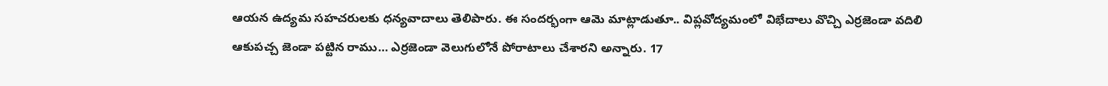ఆయన ఉద్యమ సహచరులకు ధన్యవాదాలు తెలిపారు. ఈ సందర్భంగా ఆమె మాట్లాడుతూ.. విప్లవోద్యమంలో విభేదాలు వొచ్చి ఎర్రజెండా వదిలి ఆకుపచ్చ జెండా పట్టిన రాము… ఎర్రజెండా వెలుగులోనే పోరాటాలు చేశారని అన్నారు. 17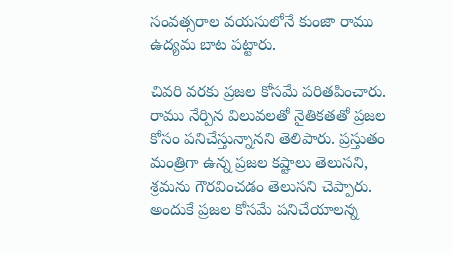సంవత్సరాల వయసులోనే కుంజా రాము ఉద్యమ బాట పట్టారు.

చివరి వరకు ప్రజల కోసమే పరితపించారు. రాము నేర్పిన విలువలతో నైతికతతో ప్రజల కోసం పనిచేస్తున్నానని తెలిపారు. ప్రస్తుతం మంత్రిగా ఉన్న ప్రజల కష్టాలు తెలుసని,  శ్రమను గౌరవించడం తెలుసని చెప్పారు. అందుకే ప్రజల కోసమే పనిచేయాలన్న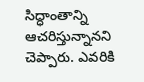సిద్ధాంతాన్ని ఆచరిస్తున్నానని చెప్పారు. ఎవరికి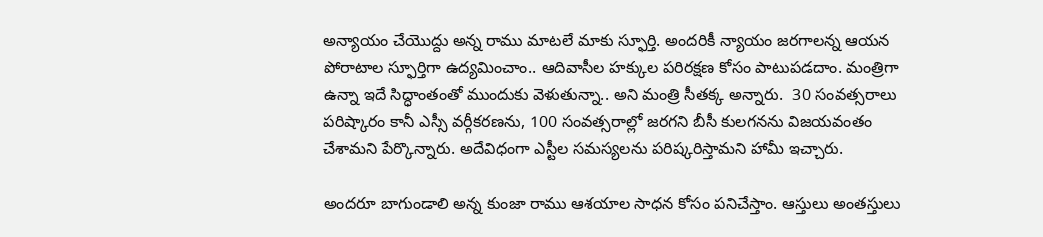అన్యాయం చేయొద్దు అన్న రాము మాటలే మాకు స్ఫూర్తి. అందరికీ న్యాయం జరగాలన్న ఆయన పోరాటాల స్ఫూర్తిగా ఉద్యమించాం.. ఆదివాసీల హక్కుల పరిరక్షణ కోసం పాటుపడదాం. మంత్రిగా ఉన్నా ఇదే సిద్ధాంతంతో ముందుకు వెళుతున్నా.. అని మంత్రి సీతక్క అన్నారు.  30 సంవత్సరాలు పరిష్కారం కానీ ఎస్సీ వర్గీకరణను, 100 సంవత్సరాల్లో జరగని బీసీ కులగనను విజయవంతం చేశామని పేర్కొన్నారు. అదేవిధంగా ఎస్టీల సమస్యలను పరిష్కరిస్తామని హామీ ఇచ్చారు.

అందరూ బాగుండాలి అన్న కుంజా రాము ఆశయాల సాధన కోసం పనిచేస్తాం. ఆస్తులు అంతస్తులు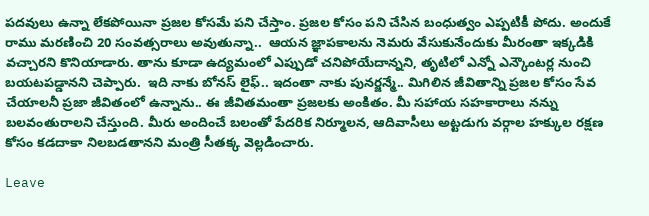పదవులు ఉన్నా లేకపోయినా ప్రజల కోసమే పని చేస్తాం. ప్రజల కోసం పని చేసిన బంధుత్వం ఎప్పటికీ పోదు. అందుకే రాము మరణించి 20 సంవత్సరాలు అవుతున్నా..  ఆయన జ్ఞాపకాలను నెమరు వేసుకునేందుకు మీరంతా ఇక్కడికి వచ్చారని కొనియాడారు. తాను కూడా ఉద్యమంలో ఎప్పుడో చనిపోయేదాన్నని, తృటిలో ఎన్నో ఎన్కౌంటర్ల నుంచి బయటపడ్డానని చెప్పారు.  ఇది నాకు బోనస్ లైఫ్.. ఇదంతా నాకు పునర్జన్మే.. మిగిలిన జీవితాన్ని ప్రజల కోసం సేవ చేయాలనీ ప్రజా జీవితంలో ఉన్నాను.. ఈ జీవితమంతా ప్రజలకు అంకితం. మీ సహాయ సహకారాలు నన్ను బలవంతురాలని చేస్తుంది. మీరు అందించే బలంతో పేదరిక నిర్మూలన, ఆదివాసీలు అట్టడుగు వర్గాల హక్కుల రక్షణ కోసం కడదాకా నిలబడతానని మంత్రి సీతక్క వెల్లడించారు.

Leave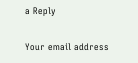a Reply

Your email address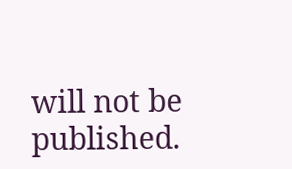will not be published.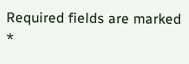Required fields are marked *